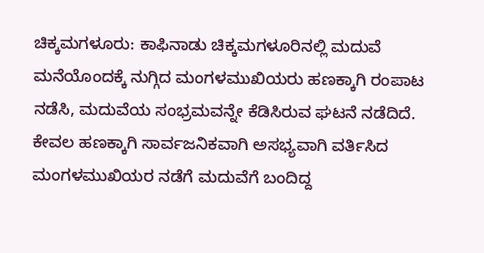ಚಿಕ್ಕಮಗಳೂರು: ಕಾಫಿನಾಡು ಚಿಕ್ಕಮಗಳೂರಿನಲ್ಲಿ ಮದುವೆ ಮನೆಯೊಂದಕ್ಕೆ ನುಗ್ಗಿದ ಮಂಗಳಮುಖಿಯರು ಹಣಕ್ಕಾಗಿ ರಂಪಾಟ ನಡೆಸಿ, ಮದುವೆಯ ಸಂಭ್ರಮವನ್ನೇ ಕೆಡಿಸಿರುವ ಘಟನೆ ನಡೆದಿದೆ. ಕೇವಲ ಹಣಕ್ಕಾಗಿ ಸಾರ್ವಜನಿಕವಾಗಿ ಅಸಭ್ಯವಾಗಿ ವರ್ತಿಸಿದ ಮಂಗಳಮುಖಿಯರ ನಡೆಗೆ ಮದುವೆಗೆ ಬಂದಿದ್ದ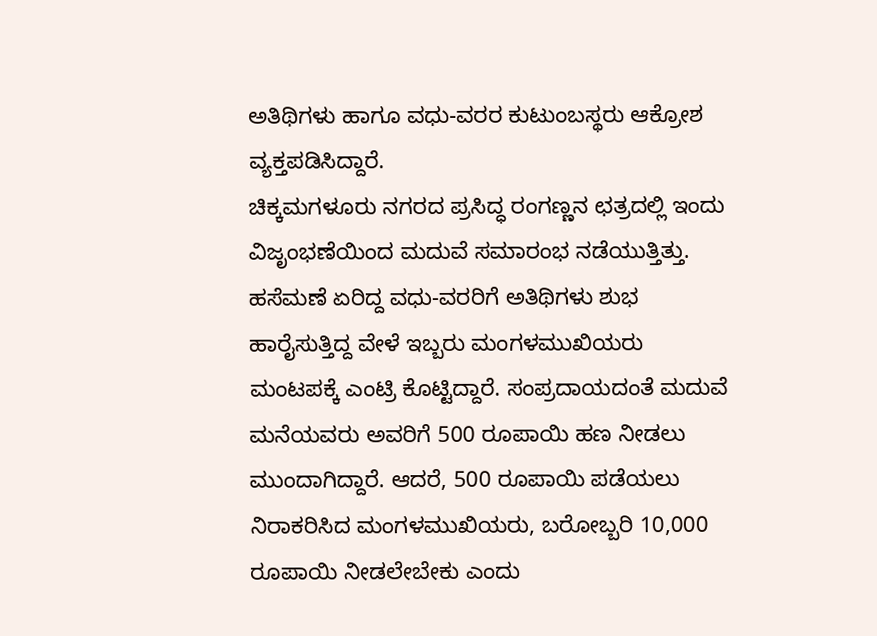ಅತಿಥಿಗಳು ಹಾಗೂ ವಧು-ವರರ ಕುಟುಂಬಸ್ಥರು ಆಕ್ರೋಶ ವ್ಯಕ್ತಪಡಿಸಿದ್ದಾರೆ.
ಚಿಕ್ಕಮಗಳೂರು ನಗರದ ಪ್ರಸಿದ್ಧ ರಂಗಣ್ಣನ ಛತ್ರದಲ್ಲಿ ಇಂದು ವಿಜೃಂಭಣೆಯಿಂದ ಮದುವೆ ಸಮಾರಂಭ ನಡೆಯುತ್ತಿತ್ತು. ಹಸೆಮಣೆ ಏರಿದ್ದ ವಧು-ವರರಿಗೆ ಅತಿಥಿಗಳು ಶುಭ ಹಾರೈಸುತ್ತಿದ್ದ ವೇಳೆ ಇಬ್ಬರು ಮಂಗಳಮುಖಿಯರು ಮಂಟಪಕ್ಕೆ ಎಂಟ್ರಿ ಕೊಟ್ಟಿದ್ದಾರೆ. ಸಂಪ್ರದಾಯದಂತೆ ಮದುವೆ ಮನೆಯವರು ಅವರಿಗೆ 500 ರೂಪಾಯಿ ಹಣ ನೀಡಲು ಮುಂದಾಗಿದ್ದಾರೆ. ಆದರೆ, 500 ರೂಪಾಯಿ ಪಡೆಯಲು ನಿರಾಕರಿಸಿದ ಮಂಗಳಮುಖಿಯರು, ಬರೋಬ್ಬರಿ 10,000 ರೂಪಾಯಿ ನೀಡಲೇಬೇಕು ಎಂದು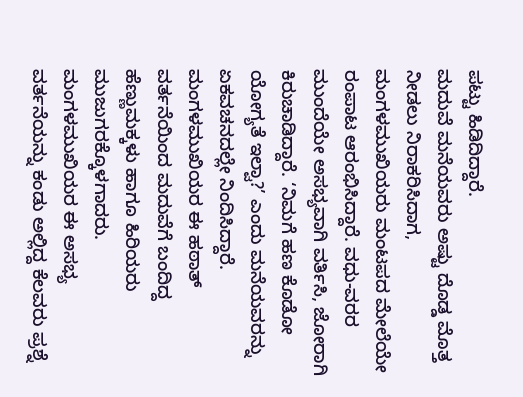ಪಟ್ಟು ಹಿಡಿದಿದ್ದಾರೆ.
ಮದುವೆ ಮನೆಯವರು ಅಷ್ಟು ದೊಡ್ಡ ಮೊತ್ತ ನೀಡಲು ನಿರಾಕರಿಸಿದಾಗ, ಮಂಗಳಮುಖಿಯರು ಮಂಟಪದ ಮೇಲೆಯೇ ರಂಪಾಟ ಆರಂಭಿಸಿದ್ದಾರೆ. ವಧು-ವರರ ಮುಂದೆಯೇ ಅಸಭ್ಯವಾಗಿ ವರ್ತಿಸಿ, ಜೋರಾಗಿ ಕಿರುಚಾಡಿದ್ದಾರೆ. ‘ನಿಮಗೆ ಹಣ ಕೊಡೋ ಯೋಗ್ಯತೆ ಇಲ್ವಾ?’ ಎಂದು ಮನೆಯವರನ್ನು ಏಕವಚನದಲ್ಲೇ ನಿಂದಿಸಿದ್ದಾರೆ. ಮಂಗಳಮುಖಿಯರ ಈ ಹಠಾತ್ ವರ್ತನೆಯಿಂದ ಮದುವೆಗೆ ಬಂದಿದ್ದ ಹೆಣ್ಣುಮಕ್ಕಳು ಹಾಗೂ ಹಿರಿಯರು ಮುಜುಗರಕ್ಕೊಳಗಾದರು.
ಮಂಗಳಮುಖಿಯರ ಈ ಅಸಭ್ಯ ವರ್ತನೆಯನ್ನು ಕಂಡು ಅಲ್ಲಿದ್ದ ಕೆಲವರು ಪ್ರಶ್ನೆ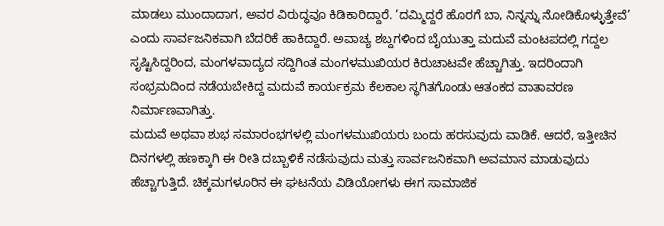ಮಾಡಲು ಮುಂದಾದಾಗ, ಅವರ ವಿರುದ್ಧವೂ ಕಿಡಿಕಾರಿದ್ದಾರೆ. ‘ದಮ್ಮಿದ್ದರೆ ಹೊರಗೆ ಬಾ, ನಿನ್ನನ್ನು ನೋಡಿಕೊಳ್ಳುತ್ತೇವೆ’ ಎಂದು ಸಾರ್ವಜನಿಕವಾಗಿ ಬೆದರಿಕೆ ಹಾಕಿದ್ದಾರೆ. ಅವಾಚ್ಯ ಶಬ್ದಗಳಿಂದ ಬೈಯುತ್ತಾ ಮದುವೆ ಮಂಟಪದಲ್ಲಿ ಗದ್ದಲ ಸೃಷ್ಟಿಸಿದ್ದರಿಂದ, ಮಂಗಳವಾದ್ಯದ ಸದ್ದಿಗಿಂತ ಮಂಗಳಮುಖಿಯರ ಕಿರುಚಾಟವೇ ಹೆಚ್ಚಾಗಿತ್ತು. ಇದರಿಂದಾಗಿ ಸಂಭ್ರಮದಿಂದ ನಡೆಯಬೇಕಿದ್ದ ಮದುವೆ ಕಾರ್ಯಕ್ರಮ ಕೆಲಕಾಲ ಸ್ಥಗಿತಗೊಂಡು ಆತಂಕದ ವಾತಾವರಣ ನಿರ್ಮಾಣವಾಗಿತ್ತು.
ಮದುವೆ ಅಥವಾ ಶುಭ ಸಮಾರಂಭಗಳಲ್ಲಿ ಮಂಗಳಮುಖಿಯರು ಬಂದು ಹರಸುವುದು ವಾಡಿಕೆ. ಆದರೆ, ಇತ್ತೀಚಿನ ದಿನಗಳಲ್ಲಿ ಹಣಕ್ಕಾಗಿ ಈ ರೀತಿ ದಬ್ಬಾಳಿಕೆ ನಡೆಸುವುದು ಮತ್ತು ಸಾರ್ವಜನಿಕವಾಗಿ ಅವಮಾನ ಮಾಡುವುದು ಹೆಚ್ಚಾಗುತ್ತಿದೆ. ಚಿಕ್ಕಮಗಳೂರಿನ ಈ ಘಟನೆಯ ವಿಡಿಯೋಗಳು ಈಗ ಸಾಮಾಜಿಕ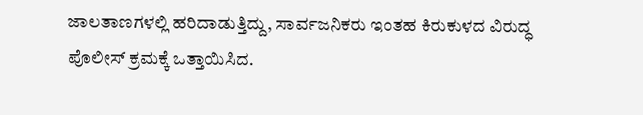ಜಾಲತಾಣಗಳಲ್ಲಿ ಹರಿದಾಡುತ್ತಿದ್ದು, ಸಾರ್ವಜನಿಕರು ಇಂತಹ ಕಿರುಕುಳದ ವಿರುದ್ಧ ಪೊಲೀಸ್ ಕ್ರಮಕ್ಕೆ ಒತ್ತಾಯಿಸಿದ.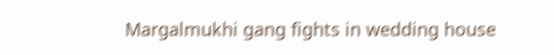Margalmukhi gang fights in wedding house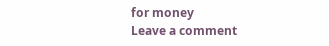for money
Leave a comment